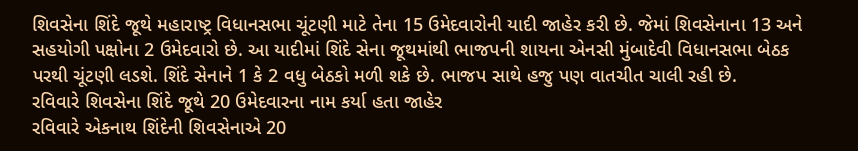શિવસેના શિંદે જૂથે મહારાષ્ટ્ર વિધાનસભા ચૂંટણી માટે તેના 15 ઉમેદવારોની યાદી જાહેર કરી છે. જેમાં શિવસેનાના 13 અને સહયોગી પક્ષોના 2 ઉમેદવારો છે. આ યાદીમાં શિંદે સેના જૂથમાંથી ભાજપની શાયના એનસી મુંબાદેવી વિધાનસભા બેઠક પરથી ચૂંટણી લડશે. શિંદે સેનાને 1 કે 2 વધુ બેઠકો મળી શકે છે. ભાજપ સાથે હજુ પણ વાતચીત ચાલી રહી છે.
રવિવારે શિવસેના શિંદે જૂથે 20 ઉમેદવારના નામ કર્યા હતા જાહેર
રવિવારે એકનાથ શિંદેની શિવસેનાએ 20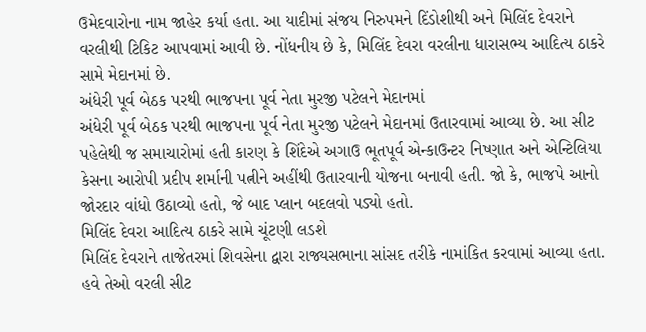ઉમેદવારોના નામ જાહેર કર્યા હતા. આ યાદીમાં સંજય નિરુપમને દિંડોશીથી અને મિલિંદ દેવરાને વરલીથી ટિકિટ આપવામાં આવી છે. નોંધનીય છે કે, મિલિંદ દેવરા વરલીના ધારાસભ્ય આદિત્ય ઠાકરે સામે મેદાનમાં છે.
અંધેરી પૂર્વ બેઠક પરથી ભાજપના પૂર્વ નેતા મુરજી પટેલને મેદાનમાં
અંધેરી પૂર્વ બેઠક પરથી ભાજપના પૂર્વ નેતા મુરજી પટેલને મેદાનમાં ઉતારવામાં આવ્યા છે. આ સીટ પહેલેથી જ સમાચારોમાં હતી કારણ કે શિંદેએ અગાઉ ભૂતપૂર્વ એન્કાઉન્ટર નિષ્ણાત અને એન્ટિલિયા કેસના આરોપી પ્રદીપ શર્માની પત્નીને અહીંથી ઉતારવાની યોજના બનાવી હતી. જો કે, ભાજપે આનો જોરદાર વાંધો ઉઠાવ્યો હતો, જે બાદ પ્લાન બદલવો પડ્યો હતો.
મિલિંદ દેવરા આદિત્ય ઠાકરે સામે ચૂંટણી લડશે
મિલિંદ દેવરાને તાજેતરમાં શિવસેના દ્વારા રાજ્યસભાના સાંસદ તરીકે નામાંકિત કરવામાં આવ્યા હતા. હવે તેઓ વરલી સીટ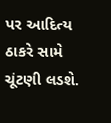પર આદિત્ય ઠાકરે સામે ચૂંટણી લડશે.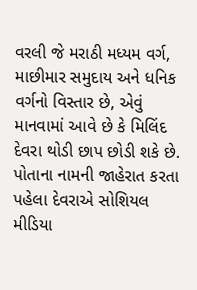વરલી જે મરાઠી મધ્યમ વર્ગ, માછીમાર સમુદાય અને ધનિક વર્ગનો વિસ્તાર છે, એવું માનવામાં આવે છે કે મિલિંદ દેવરા થોડી છાપ છોડી શકે છે. પોતાના નામની જાહેરાત કરતા પહેલા દેવરાએ સોશિયલ મીડિયા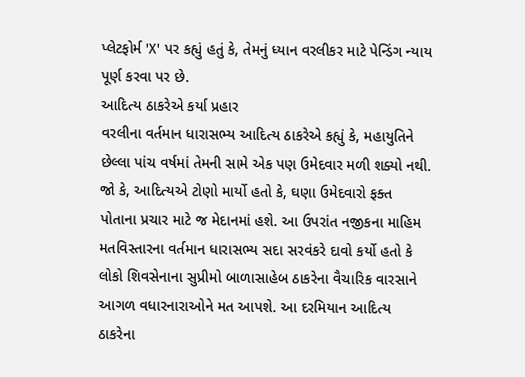પ્લેટફોર્મ 'X' પર કહ્યું હતું કે, તેમનું ધ્યાન વરલીકર માટે પેન્ડિંગ ન્યાય પૂર્ણ કરવા પર છે.
આદિત્ય ઠાકરેએ કર્યા પ્રહાર
વરલીના વર્તમાન ધારાસભ્ય આદિત્ય ઠાકરેએ કહ્યું કે, મહાયુતિને છેલ્લા પાંચ વર્ષમાં તેમની સામે એક પણ ઉમેદવાર મળી શક્યો નથી. જો કે, આદિત્યએ ટોણો માર્યો હતો કે, ઘણા ઉમેદવારો ફક્ત પોતાના પ્રચાર માટે જ મેદાનમાં હશે. આ ઉપરાંત નજીકના માહિમ મતવિસ્તારના વર્તમાન ધારાસભ્ય સદા સરવંકરે દાવો કર્યો હતો કે લોકો શિવસેનાના સુપ્રીમો બાળાસાહેબ ઠાકરેના વૈચારિક વારસાને આગળ વધારનારાઓને મત આપશે. આ દરમિયાન આદિત્ય ઠાકરેના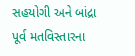સહયોગી અને બાંદ્રા પૂર્વ મતવિસ્તારના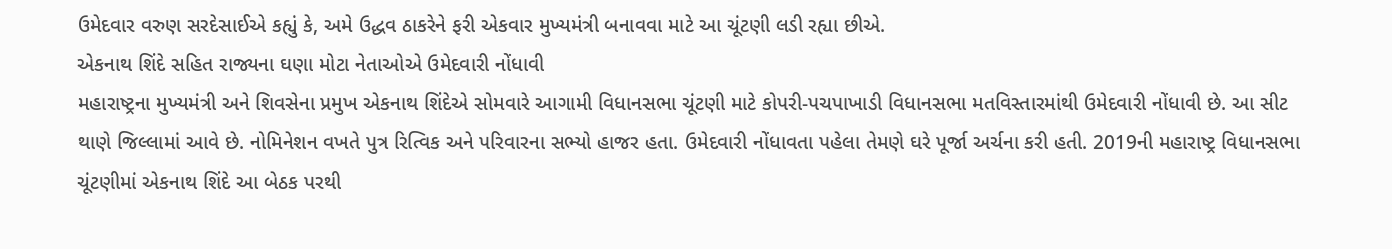ઉમેદવાર વરુણ સરદેસાઈએ કહ્યું કે, અમે ઉદ્ધવ ઠાકરેને ફરી એકવાર મુખ્યમંત્રી બનાવવા માટે આ ચૂંટણી લડી રહ્યા છીએ.
એકનાથ શિંદે સહિત રાજ્યના ઘણા મોટા નેતાઓએ ઉમેદવારી નોંધાવી
મહારાષ્ટ્રના મુખ્યમંત્રી અને શિવસેના પ્રમુખ એકનાથ શિંદેએ સોમવારે આગામી વિધાનસભા ચૂંટણી માટે કોપરી-પચપાખાડી વિધાનસભા મતવિસ્તારમાંથી ઉમેદવારી નોંધાવી છે. આ સીટ થાણે જિલ્લામાં આવે છે. નોમિનેશન વખતે પુત્ર રિત્વિક અને પરિવારના સભ્યો હાજર હતા. ઉમેદવારી નોંધાવતા પહેલા તેમણે ઘરે પૂર્જા અર્ચના કરી હતી. 2019ની મહારાષ્ટ્ર વિધાનસભા ચૂંટણીમાં એકનાથ શિંદે આ બેઠક પરથી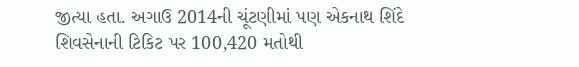જીત્યા હતા. અગાઉ 2014ની ચૂંટણીમાં પણ એકનાથ શિંદે શિવસેનાની ટિકિટ પર 100,420 મતોથી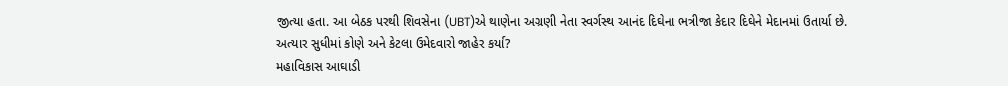જીત્યા હતા. આ બેઠક પરથી શિવસેના (UBT)એ થાણેના અગ્રણી નેતા સ્વર્ગસ્થ આનંદ દિઘેના ભત્રીજા કેદાર દિઘેને મેદાનમાં ઉતાર્યા છે.
અત્યાર સુધીમાં કોણે અને કેટલા ઉમેદવારો જાહેર કર્યા?
મહાવિકાસ આઘાડી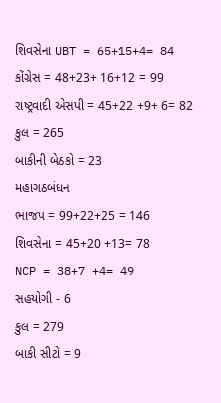શિવસેના UBT = 65+15+4= 84
કોંગ્રેસ = 48+23+ 16+12 = 99
રાષ્ટ્રવાદી એસપી = 45+22 +9+ 6= 82
કુલ = 265
બાકીની બેઠકો = 23
મહાગઠબંધન
ભાજપ = 99+22+25 = 146
શિવસેના = 45+20 +13= 78
NCP = 38+7 +4= 49
સહયોગી - 6
કુલ = 279
બાકી સીટો = 9